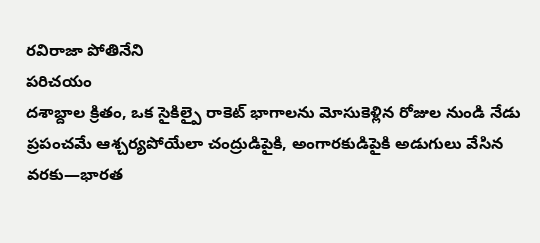రవిరాజా పోతినేని
పరిచయం
దశాబ్దాల క్రితం, ఒక సైకిల్పై రాకెట్ భాగాలను మోసుకెళ్లిన రోజుల నుండి నేడు ప్రపంచమే ఆశ్చర్యపోయేలా చంద్రుడిపైకి, అంగారకుడిపైకి అడుగులు వేసిన వరకు—భారత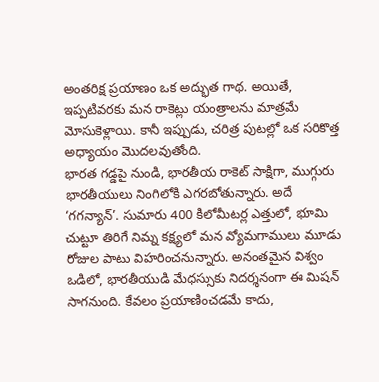అంతరిక్ష ప్రయాణం ఒక అద్భుత గాథ. అయితే, ఇప్పటివరకు మన రాకెట్లు యంత్రాలను మాత్రమే మోసుకెళ్లాయి. కానీ ఇప్పుడు, చరిత్ర పుటల్లో ఒక సరికొత్త అధ్యాయం మొదలవుతోంది.
భారత గడ్డపై నుండి, భారతీయ రాకెట్ సాక్షిగా, ముగ్గురు భారతీయులు నింగిలోకి ఎగరబోతున్నారు. అదే ‘గగన్యాన్’. సుమారు 400 కిలోమీటర్ల ఎత్తులో, భూమి చుట్టూ తిరిగే నిమ్న కక్ష్యలో మన వ్యోమగాములు మూడు రోజుల పాటు విహరించనున్నారు. అనంతమైన విశ్వం ఒడిలో, భారతీయుడి మేధస్సుకు నిదర్శనంగా ఈ మిషన్ సాగనుంది. కేవలం ప్రయాణించడమే కాదు,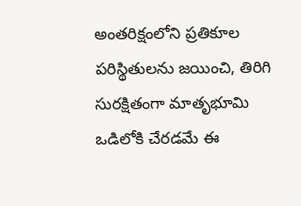అంతరిక్షంలోని ప్రతికూల పరిస్థితులను జయించి, తిరిగి సురక్షితంగా మాతృభూమి ఒడిలోకి చేరడమే ఈ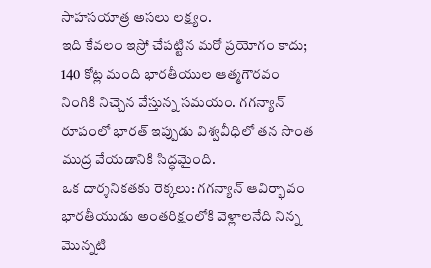సాహసయాత్ర అసలు లక్ష్యం.
ఇది కేవలం ఇస్రో చేపట్టిన మరో ప్రయోగం కాదు; 140 కోట్ల మంది భారతీయుల ఆత్మగౌరవం నింగికి నిచ్చెన వేస్తున్న సమయం. గగన్యాన్ రూపంలో భారత్ ఇప్పుడు విశ్వవీధిలో తన సొంత ముద్ర వేయడానికి సిద్ధమైంది.
ఒక దార్శనికతకు రెక్కలు: గగన్యాన్ ఆవిర్భావం
భారతీయుడు అంతరిక్షంలోకి వెళ్లాలనేది నిన్న మొన్నటి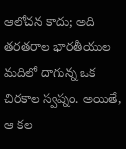ఆలోచన కాదు; అది తరతరాల భారతీయుల మదిలో దాగున్న ఒక చిరకాల స్వప్నం. అయితే, ఆ కల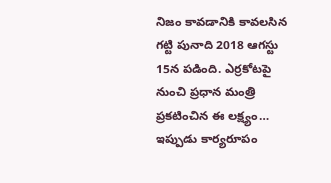నిజం కావడానికి కావలసిన గట్టి పునాది 2018 ఆగస్టు 15న పడింది. ఎర్రకోటపై నుంచి ప్రధాన మంత్రి ప్రకటించిన ఈ లక్ష్యం… ఇప్పుడు కార్యరూపం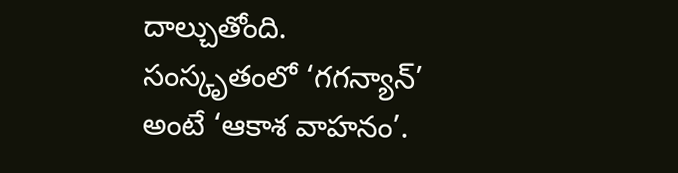దాల్చుతోంది.
సంస్కృతంలో ‘గగన్యాన్’ అంటే ‘ఆకాశ వాహనం’.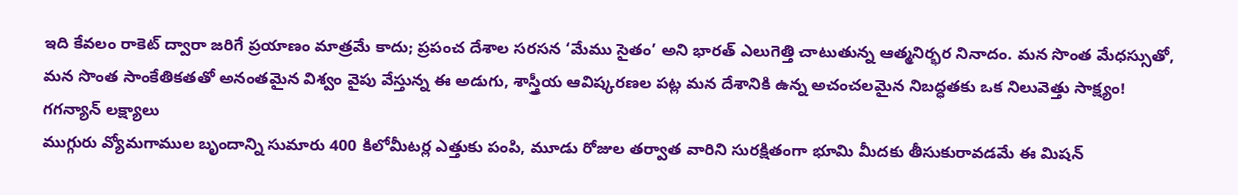ఇది కేవలం రాకెట్ ద్వారా జరిగే ప్రయాణం మాత్రమే కాదు; ప్రపంచ దేశాల సరసన ‘మేము సైతం’ అని భారత్ ఎలుగెత్తి చాటుతున్న ఆత్మనిర్భర నినాదం. మన సొంత మేధస్సుతో, మన సొంత సాంకేతికతతో అనంతమైన విశ్వం వైపు వేస్తున్న ఈ అడుగు, శాస్త్రీయ ఆవిష్కరణల పట్ల మన దేశానికి ఉన్న అచంచలమైన నిబద్ధతకు ఒక నిలువెత్తు సాక్ష్యం!
గగన్యాన్ లక్ష్యాలు
ముగ్గురు వ్యోమగాముల బృందాన్ని సుమారు 400 కిలోమీటర్ల ఎత్తుకు పంపి, మూడు రోజుల తర్వాత వారిని సురక్షితంగా భూమి మీదకు తీసుకురావడమే ఈ మిషన్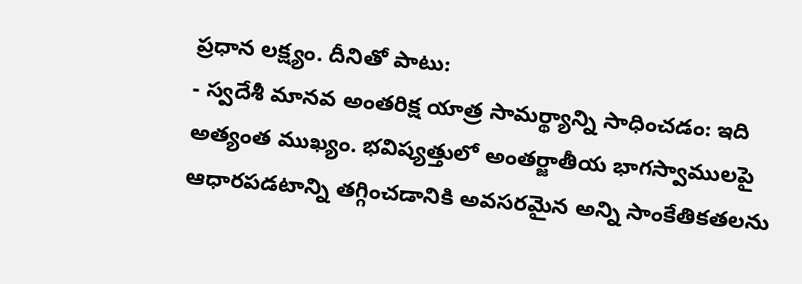ప్రధాన లక్ష్యం. దీనితో పాటు:
- స్వదేశీ మానవ అంతరిక్ష యాత్ర సామర్థ్యాన్ని సాధించడం: ఇది అత్యంత ముఖ్యం. భవిష్యత్తులో అంతర్జాతీయ భాగస్వాములపై ఆధారపడటాన్ని తగ్గించడానికి అవసరమైన అన్ని సాంకేతికతలను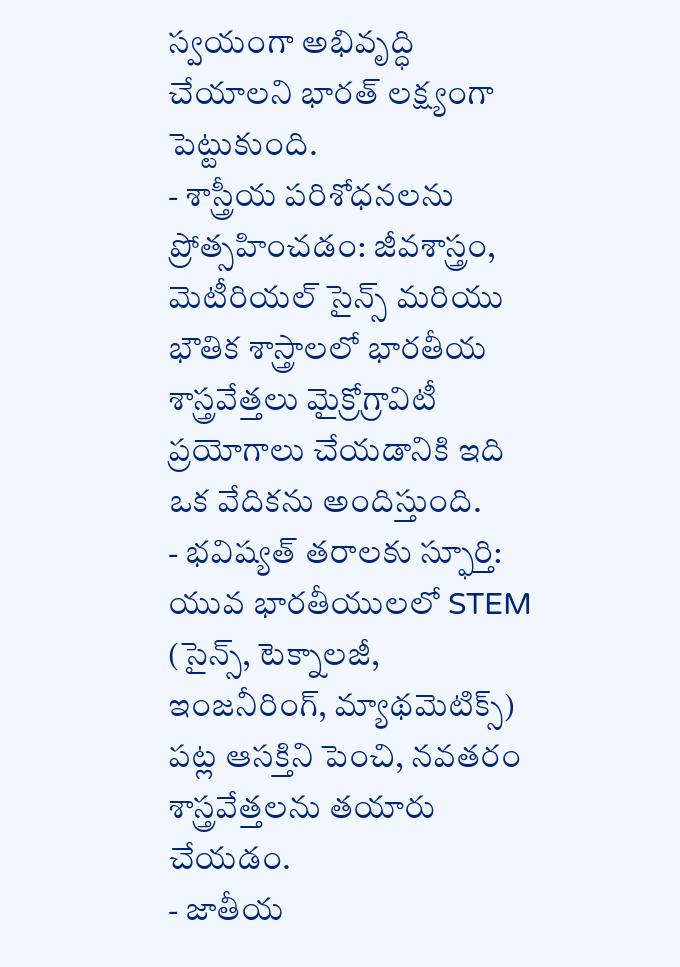స్వయంగా అభివృద్ధి చేయాలని భారత్ లక్ష్యంగా పెట్టుకుంది.
- శాస్త్రీయ పరిశోధనలను ప్రోత్సహించడం: జీవశాస్త్రం, మెటీరియల్ సైన్స్ మరియు భౌతిక శాస్త్రాలలో భారతీయ శాస్త్రవేత్తలు మైక్రోగ్రావిటీ ప్రయోగాలు చేయడానికి ఇది ఒక వేదికను అందిస్తుంది.
- భవిష్యత్ తరాలకు స్ఫూర్తి: యువ భారతీయులలో STEM (సైన్స్, టెక్నాలజీ, ఇంజనీరింగ్, మ్యాథమెటిక్స్) పట్ల ఆసక్తిని పెంచి, నవతరం శాస్త్రవేత్తలను తయారు చేయడం.
- జాతీయ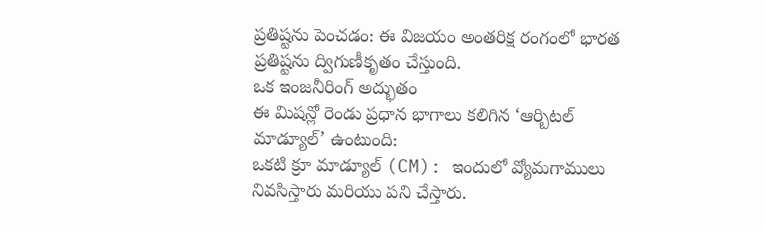ప్రతిష్టను పెంచడం: ఈ విజయం అంతరిక్ష రంగంలో భారత ప్రతిష్టను ద్విగుణీకృతం చేస్తుంది.
ఒక ఇంజనీరింగ్ అద్భుతం
ఈ మిషన్లో రెండు ప్రధాన భాగాలు కలిగిన ‘ఆర్బిటల్ మాడ్యూల్’ ఉంటుంది:
ఒకటి క్రూ మాడ్యూల్ (CM): ఇందులో వ్యోమగాములు నివసిస్తారు మరియు పని చేస్తారు.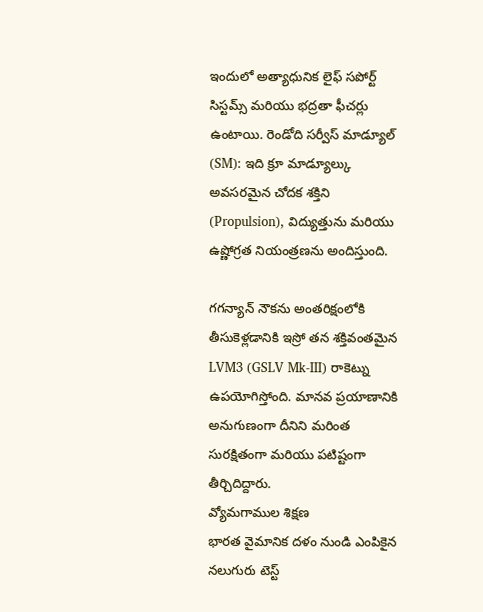ఇందులో అత్యాధునిక లైఫ్ సపోర్ట్ సిస్టమ్స్ మరియు భద్రతా ఫీచర్లు ఉంటాయి. రెండోది సర్వీస్ మాడ్యూల్ (SM): ఇది క్రూ మాడ్యూల్కు అవసరమైన చోదక శక్తిని (Propulsion), విద్యుత్తును మరియు ఉష్ణోగ్రత నియంత్రణను అందిస్తుంది.

గగన్యాన్ నౌకను అంతరిక్షంలోకి తీసుకెళ్లడానికి ఇస్రో తన శక్తివంతమైన LVM3 (GSLV Mk-III) రాకెట్ను ఉపయోగిస్తోంది. మానవ ప్రయాణానికి అనుగుణంగా దీనిని మరింత సురక్షితంగా మరియు పటిష్టంగా తీర్చిదిద్దారు.
వ్యోమగాముల శిక్షణ
భారత వైమానిక దళం నుండి ఎంపికైన నలుగురు టెస్ట్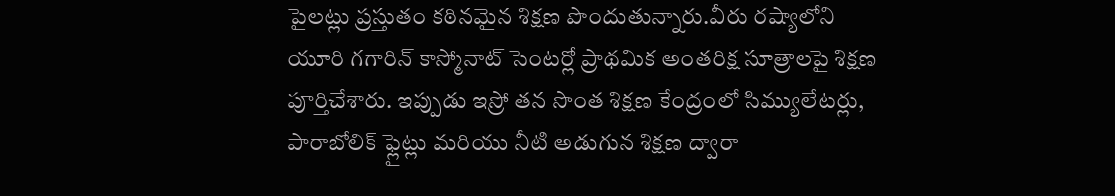పైలట్లు ప్రస్తుతం కఠినమైన శిక్షణ పొందుతున్నారు.వీరు రష్యాలోని యూరి గగారిన్ కాస్మోనాట్ సెంటర్లో ప్రాథమిక అంతరిక్ష సూత్రాలపై శిక్షణ పూర్తిచేశారు. ఇప్పుడు ఇస్రో తన సొంత శిక్షణ కేంద్రంలో సిమ్యులేటర్లు, పారాబోలిక్ ఫ్లైట్లు మరియు నీటి అడుగున శిక్షణ ద్వారా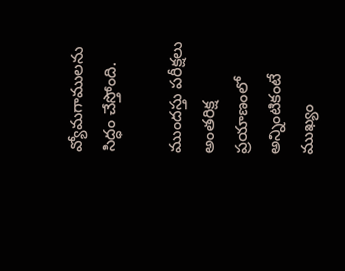వ్యోమగాములను సిద్ధం చేస్తోంది.

ముందస్తు పరీక్షలు
అంతరిక్ష ప్రయాణంలో అన్నింటికంటే ముఖ్యం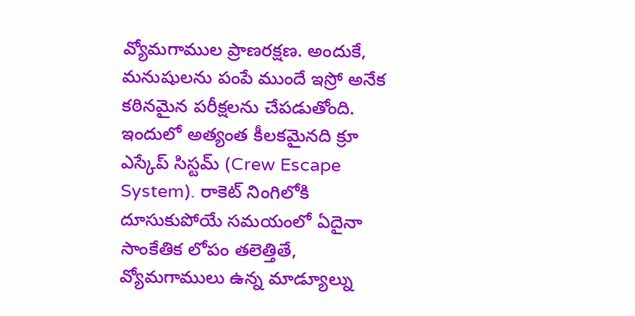వ్యోమగాముల ప్రాణరక్షణ. అందుకే, మనుషులను పంపే ముందే ఇస్రో అనేక కఠినమైన పరీక్షలను చేపడుతోంది. ఇందులో అత్యంత కీలకమైనది క్రూ ఎస్కేప్ సిస్టమ్ (Crew Escape System). రాకెట్ నింగిలోకి దూసుకుపోయే సమయంలో ఏదైనా సాంకేతిక లోపం తలెత్తితే, వ్యోమగాములు ఉన్న మాడ్యూల్ను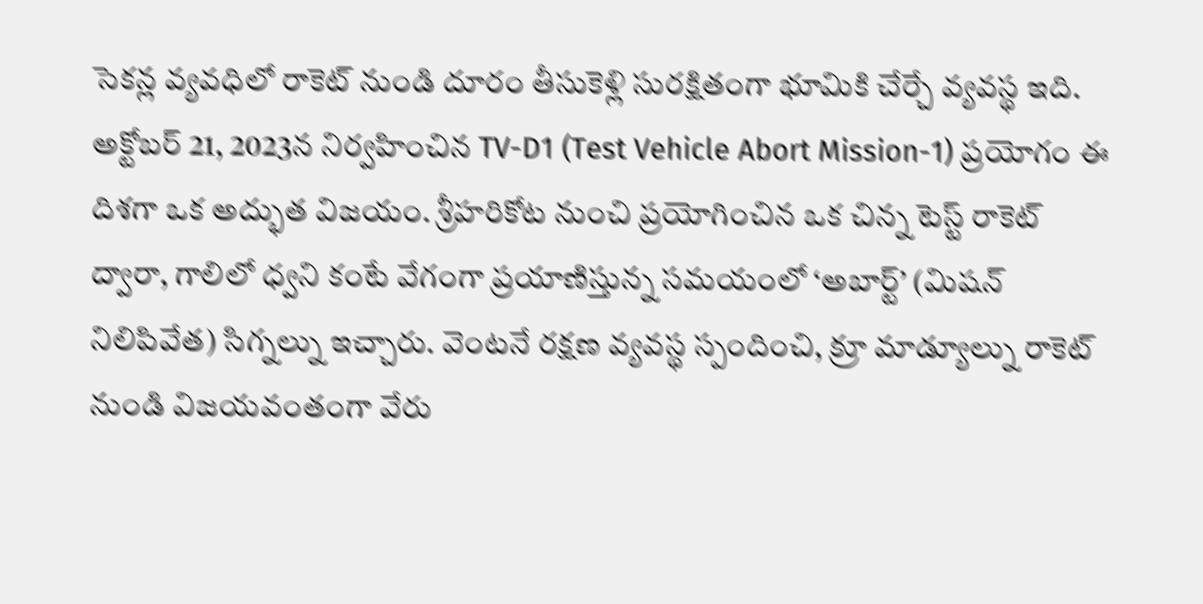సెకన్ల వ్యవధిలో రాకెట్ నుండి దూరం తీసుకెళ్లి సురక్షితంగా భూమికి చేర్చే వ్యవస్థ ఇది.
అక్టోబర్ 21, 2023న నిర్వహించిన TV-D1 (Test Vehicle Abort Mission-1) ప్రయోగం ఈ దిశగా ఒక అద్భుత విజయం. శ్రీహరికోట నుంచి ప్రయోగించిన ఒక చిన్న టెస్ట్ రాకెట్ ద్వారా, గాలిలో ధ్వని కంటే వేగంగా ప్రయాణిస్తున్న సమయంలో ‘అబార్ట్’ (మిషన్ నిలిపివేత) సిగ్నల్ను ఇచ్చారు. వెంటనే రక్షణ వ్యవస్థ స్పందించి, క్రూ మాడ్యూల్ను రాకెట్ నుండి విజయవంతంగా వేరు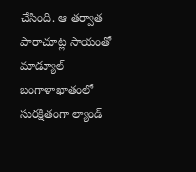చేసింది. ఆ తర్వాత పారాచూట్ల సాయంతో మాడ్యూల్ బంగాళాఖాతంలో సురక్షితంగా ల్యాండ్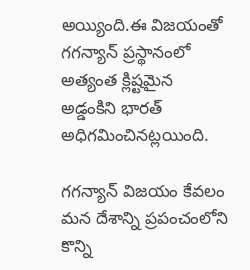అయ్యింది.ఈ విజయంతో గగన్యాన్ ప్రస్థానంలో అత్యంత క్లిష్టమైన అడ్డంకిని భారత్ అధిగమించినట్లయింది.

గగన్యాన్ విజయం కేవలం మన దేశాన్ని ప్రపంచంలోని కొన్ని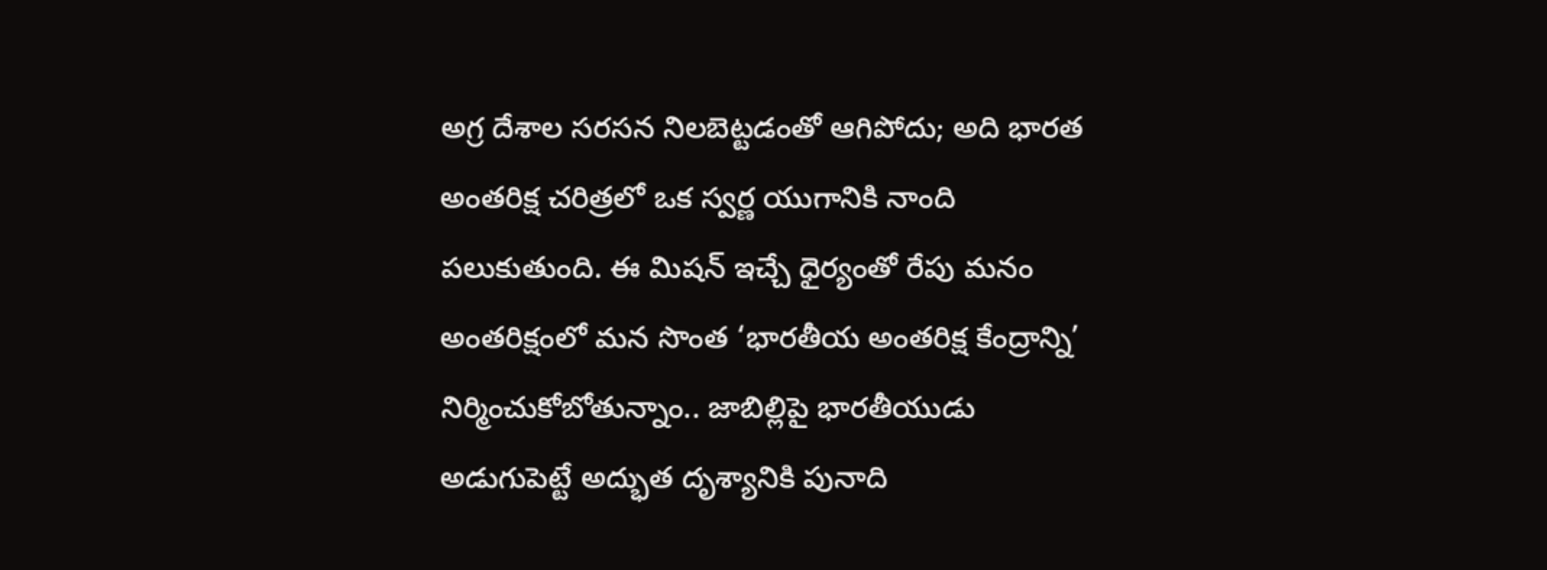అగ్ర దేశాల సరసన నిలబెట్టడంతో ఆగిపోదు; అది భారత అంతరిక్ష చరిత్రలో ఒక స్వర్ణ యుగానికి నాంది పలుకుతుంది. ఈ మిషన్ ఇచ్చే ధైర్యంతో రేపు మనం అంతరిక్షంలో మన సొంత ‘భారతీయ అంతరిక్ష కేంద్రాన్ని’ నిర్మించుకోబోతున్నాం.. జాబిల్లిపై భారతీయుడు అడుగుపెట్టే అద్భుత దృశ్యానికి పునాది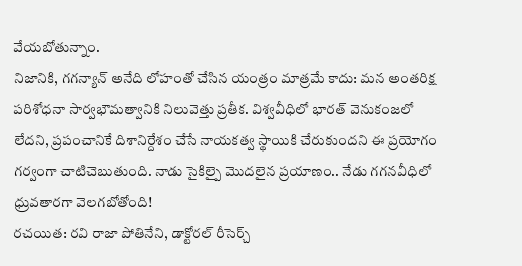వేయబోతున్నాం.
నిజానికి, గగన్యాన్ అనేది లోహంతో చేసిన యంత్రం మాత్రమే కాదు: మన అంతరిక్ష పరిశోధనా సార్వభౌమత్వానికి నిలువెత్తు ప్రతీక. విశ్వవీధిలో భారత్ వెనుకంజలో లేదని, ప్రపంచానికే దిశానిర్దేశం చేసే నాయకత్వ స్థాయికి చేరుకుందని ఈ ప్రయోగం గర్వంగా చాటిచెబుతుంది. నాడు సైకిల్పై మొదలైన ప్రయాణం.. నేడు గగనవీధిలో ధ్రువతారగా వెలగబోతోంది!
రచయిత: రవి రాజా పోతినేని, డాక్టోరల్ రీసెర్చ్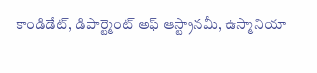కాండిడేట్, డిపార్ట్మెంట్ అఫ్ ఆస్ట్రానమీ, ఉస్మానియా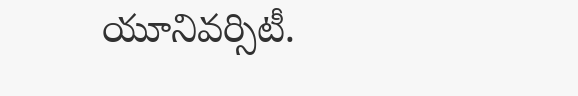యూనివర్సిటీ.